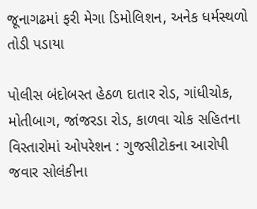જૂનાગઢમાં ફરી મેગા ડિમોલિશન, અનેક ધર્મસ્થળો તોડી પડાયા

પોલીસ બંદોબસ્ત હેઠળ દાતાર રોડ, ગાંધીચોક, મોતીબાગ, જાંજરડા રોડ, કાળવા ચોક સહિતના વિસ્તારોમાં ઓપરેશન : ગુજસીટોકના આરોપી જવાર સોલંકીના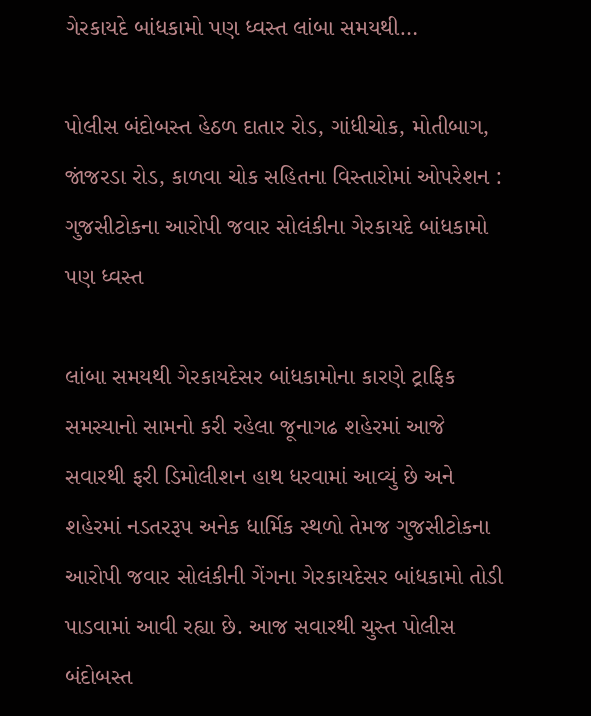ગેરકાયદે બાંધકામો પણ ધ્વસ્ત લાંબા સમયથી…

પોલીસ બંદોબસ્ત હેઠળ દાતાર રોડ, ગાંધીચોક, મોતીબાગ, જાંજરડા રોડ, કાળવા ચોક સહિતના વિસ્તારોમાં ઓપરેશન : ગુજસીટોકના આરોપી જવાર સોલંકીના ગેરકાયદે બાંધકામો પણ ધ્વસ્ત

લાંબા સમયથી ગેરકાયદેસર બાંધકામોના કારણે ટ્રાફિક સમસ્યાનો સામનો કરી રહેલા જૂનાગઢ શહેરમાં આજે સવારથી ફરી ડિમોલીશન હાથ ધરવામાં આવ્યું છે અને શહેરમાં નડતરરૂપ અનેક ધાર્મિક સ્થળો તેમજ ગુજસીટોકના આરોપી જવાર સોલંકીની ગેંગના ગેરકાયદેસર બાંધકામો તોડી પાડવામાં આવી રહ્યા છે. આજ સવારથી ચુસ્ત પોલીસ બંદોબસ્ત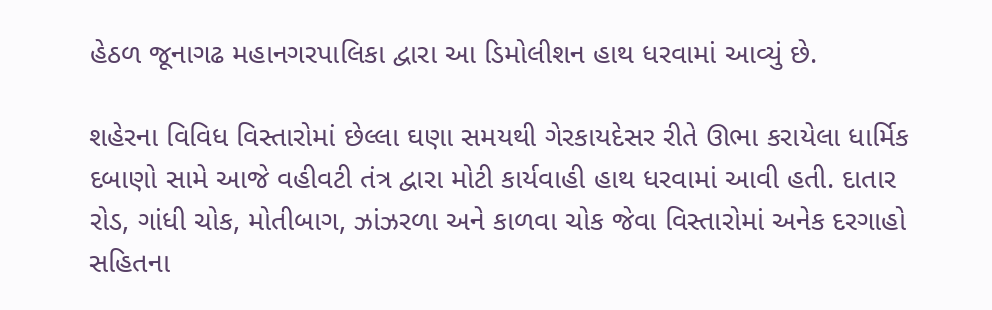હેઠળ જૂનાગઢ મહાનગરપાલિકા દ્વારા આ ડિમોલીશન હાથ ધરવામાં આવ્યું છે.

શહેરના વિવિધ વિસ્તારોમાં છેલ્લા ઘણા સમયથી ગેરકાયદેસર રીતે ઊભા કરાયેલા ધાર્મિક દબાણો સામે આજે વહીવટી તંત્ર દ્વારા મોટી કાર્યવાહી હાથ ધરવામાં આવી હતી. દાતાર રોડ, ગાંધી ચોક, મોતીબાગ, ઝાંઝરળા અને કાળવા ચોક જેવા વિસ્તારોમાં અનેક દરગાહો સહિતના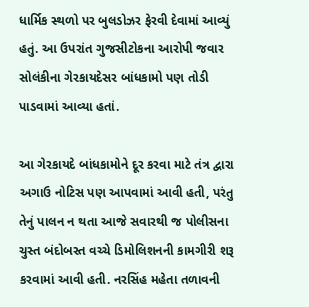ધાર્મિક સ્થળો પર બુલડોઝર ફેરવી દેવામાં આવ્યું હતું. આ ઉપરાંત ગુજસીટોકના આરોપી જવાર સોલંકીના ગેરકાયદેસર બાંધકામો પણ તોડી પાડવામાં આવ્યા હતાં.

આ ગેરકાયદે બાંધકામોને દૂર કરવા માટે તંત્ર દ્વારા અગાઉ નોટિસ પણ આપવામાં આવી હતી, પરંતુ તેનું પાલન ન થતા આજે સવારથી જ પોલીસના ચુસ્ત બંદોબસ્ત વચ્ચે ડિમોલિશનની કામગીરી શરૂ કરવામાં આવી હતી. નરસિંહ મહેતા તળાવની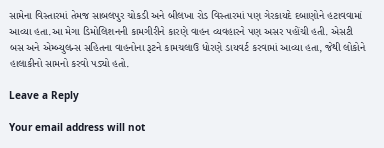સામેના વિસ્તારમાં તેમજ સાબલપુર ચોકડી અને બીલખા રોડ વિસ્તારમાં પણ ગેરકાયદે દબાણોને હટાવવામાં આવ્યા હતા.આ મેગા ડિમોલિશનની કામગીરીને કારણે વાહન વ્યવહારને પણ અસર પહોંચી હતી. એસટી બસ અને એમ્બ્યુલન્સ સહિતના વાહનોના રૂટને કામચલાઉ ધોરણે ડાયવર્ટ કરવામાં આવ્યા હતા, જેથી લોકોને હાલાકીનો સામનો કરવો પડ્યો હતો.

Leave a Reply

Your email address will not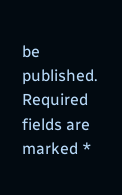be published. Required fields are marked *